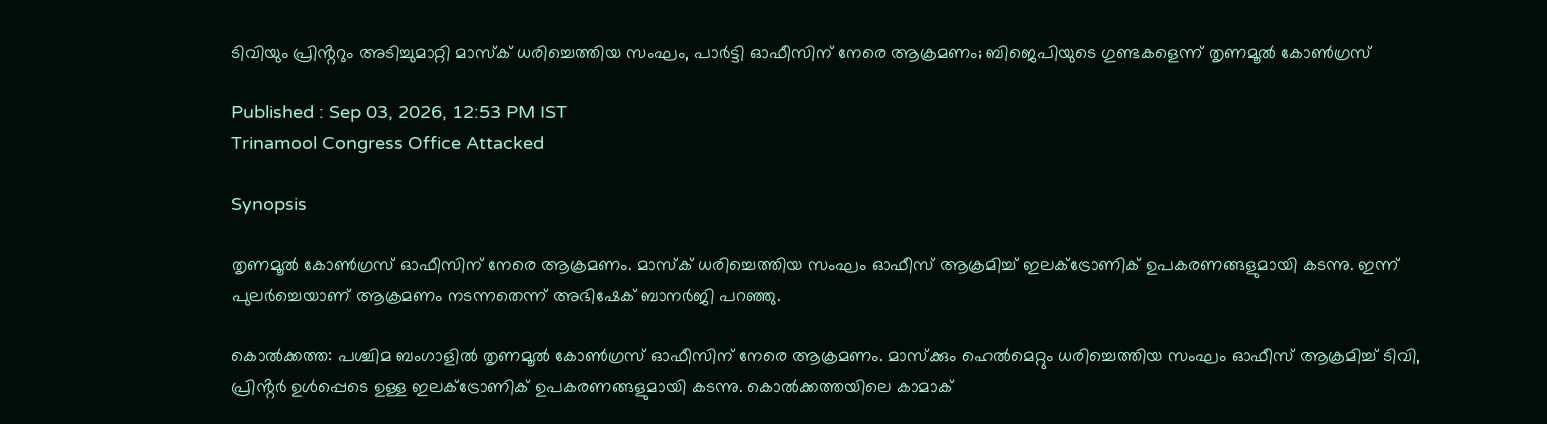ടിവിയും പ്രിൻ്ററും അടിച്ചുമാറ്റി മാസ്ക് ധരിച്ചെത്തിയ സംഘം, പാർട്ടി ഓഫീസിന് നേരെ ആക്രമണം; ബിജെപിയുടെ ഗുണ്ടകളെന്ന് തൃണമൂൽ കോൺഗ്രസ്

Published : Sep 03, 2026, 12:53 PM IST
Trinamool Congress Office Attacked

Synopsis

തൃണമൂൽ കോൺഗ്രസ് ഓഫീസിന് നേരെ ആക്രമണം. മാസ്ക് ധരിച്ചെത്തിയ സംഘം ഓഫീസ് ആക്രമിച്ച് ഇലക്ട്രോണിക് ഉപകരണങ്ങളുമായി കടന്നു. ഇന്ന് പുലർച്ചെയാണ് ആക്രമണം നടന്നതെന്ന് അഭിഷേക് ബാനർജി പറഞ്ഞു.

കൊൽക്കത്ത: പശ്ചിമ ബംഗാളിൽ തൃണമൂൽ കോൺഗ്രസ് ഓഫീസിന് നേരെ ആക്രമണം. മാസ്ക്കും ഹെൽമെറ്റും ധരിച്ചെത്തിയ സംഘം ഓഫീസ് ആക്രമിച്ച് ടിവി, പ്രിൻ്റർ ഉൾപ്പെടെ ഉള്ള ഇലക്ട്രോണിക് ഉപകരണങ്ങളുമായി കടന്നു. കൊൽക്കത്തയിലെ കാമാക്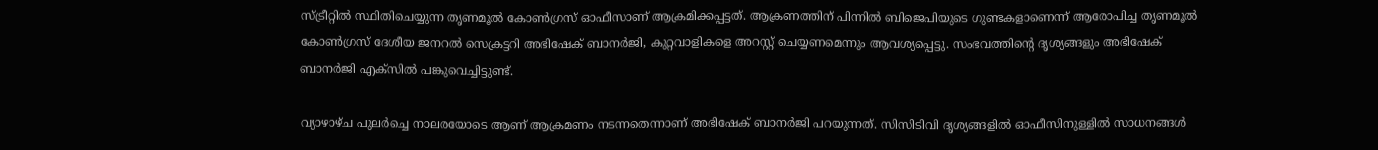സ്ട്രീറ്റിൽ സ്ഥിതിചെയ്യുന്ന തൃണമൂൽ കോൺഗ്രസ് ഓഫീസാണ് ആക്രമിക്കപ്പട്ടത്. ആക്രണത്തിന് പിന്നിൽ ബിജെപിയുടെ ഗുണ്ടകളാണെന്ന് ആരോപിച്ച തൃണമൂൽ കോൺഗ്രസ് ദേശീയ ജനറൽ സെക്രട്ടറി അഭിഷേക് ബാനർജി, കുറ്റവാളികളെ അറസ്റ്റ് ചെയ്യണമെന്നും ആവശ്യപ്പെട്ടു. സംഭവത്തിന്റെ ദൃശ്യങ്ങളും അഭിഷേക് ബാനർജി എക്സിൽ പങ്കുവെച്ചിട്ടുണ്ട്.

വ്യാഴാഴ്ച പുലർച്ചെ നാലരയോടെ ആണ് ആക്രമണം നടന്നതെന്നാണ് അഭിഷേക് ബാനർജി പറയുന്നത്. സിസിടിവി ദൃശ്യങ്ങളിൽ ഓഫീസിനുള്ളിൽ സാധനങ്ങൾ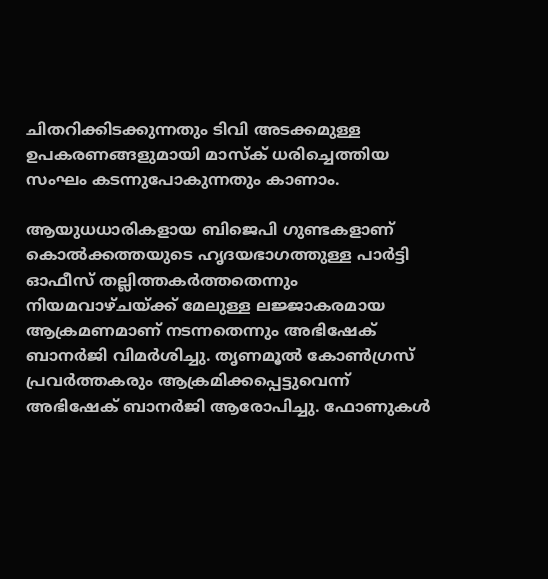ചിതറിക്കിടക്കുന്നതും ടിവി അടക്കമുള്ള ഉപകരണങ്ങളുമായി മാസ്ക് ധരിച്ചെത്തിയ സംഘം കടന്നുപോകുന്നതും കാണാം.

ആയുധധാരികളായ ബിജെപി ഗുണ്ടകളാണ് കൊൽക്കത്തയുടെ ഹൃദയഭാഗത്തുള്ള പാർട്ടി ഓഫീസ് തല്ലിത്തകർത്തതെന്നും നിയമവാഴ്ചയ്ക്ക് മേലുള്ള ലജ്ജാകരമായ ആക്രമണമാണ് നടന്നതെന്നും അഭിഷേക് ബാനർജി വിമർശിച്ചു. തൃണമൂൽ കോൺഗ്രസ് പ്രവർത്തകരും ആക്രമിക്കപ്പെട്ടുവെന്ന് അഭിഷേക് ബാനർജി ആരോപിച്ചു. ഫോണുകൾ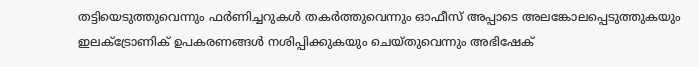തട്ടിയെടുത്തുവെന്നും ഫർണിച്ചറുകൾ തകർത്തുവെന്നും ഓഫീസ് അപ്പാടെ അലങ്കോലപ്പെടുത്തുകയും ഇലക്ട്രോണിക് ഉപകരണങ്ങൾ നശിപ്പിക്കുകയും ചെയ്തുവെന്നും അഭിഷേക്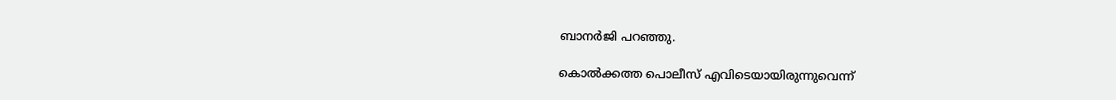ബാനർജി പറഞ്ഞു.

കൊൽക്കത്ത പൊലീസ് എവിടെയായിരുന്നുവെന്ന്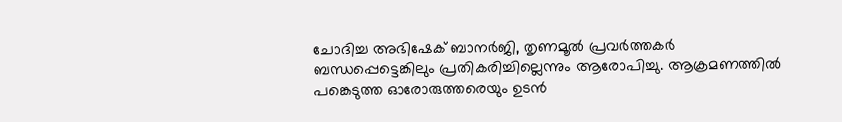ചോദിച്ച അഭിഷേക് ബാനർജി, തൃണമൂൽ പ്രവർത്തകർ ബന്ധപ്പെട്ടെങ്കിലും പ്രതികരിച്ചില്ലെന്നും ആരോപിച്ചു. ആക്രമണത്തിൽ പങ്കെടുത്ത ഓരോരുത്തരെയും ഉടൻ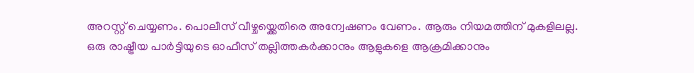അറസ്റ്റ് ചെയ്യണം. പൊലീസ് വീഴ്ചയ്ക്കെതിരെ അന്വേഷണം വേണം. ആരും നിയമത്തിന് മുകളിലല്ല. ഒരു രാഷ്ട്രീയ പാർട്ടിയുടെ ഓഫീസ് തല്ലിത്തകർക്കാനും ആളുകളെ ആക്രമിക്കാനും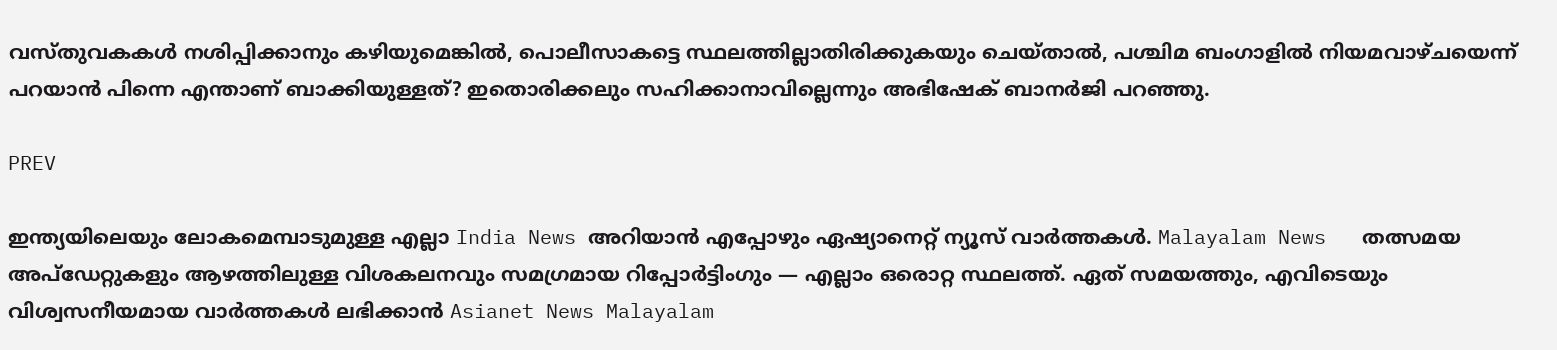വസ്തുവകകൾ നശിപ്പിക്കാനും കഴിയുമെങ്കിൽ, പൊലീസാകട്ടെ സ്ഥലത്തില്ലാതിരിക്കുകയും ചെയ്താൽ, പശ്ചിമ ബംഗാളിൽ നിയമവാഴ്ചയെന്ന് പറയാൻ പിന്നെ എന്താണ് ബാക്കിയുള്ളത്? ഇതൊരിക്കലും സഹിക്കാനാവില്ലെന്നും അഭിഷേക് ബാനർജി പറഞ്ഞു.

PREV

ഇന്ത്യയിലെയും ലോകമെമ്പാടുമുള്ള എല്ലാ India News അറിയാൻ എപ്പോഴും ഏഷ്യാനെറ്റ് ന്യൂസ് വാർത്തകൾ. Malayalam News   തത്സമയ അപ്‌ഡേറ്റുകളും ആഴത്തിലുള്ള വിശകലനവും സമഗ്രമായ റിപ്പോർട്ടിംഗും — എല്ലാം ഒരൊറ്റ സ്ഥലത്ത്. ഏത് സമയത്തും, എവിടെയും വിശ്വസനീയമായ വാർത്തകൾ ലഭിക്കാൻ Asianet News Malayalam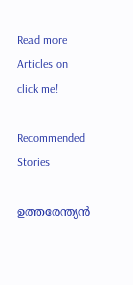Read more Articles on
click me!

Recommended Stories

ഉത്തരേന്ത്യൻ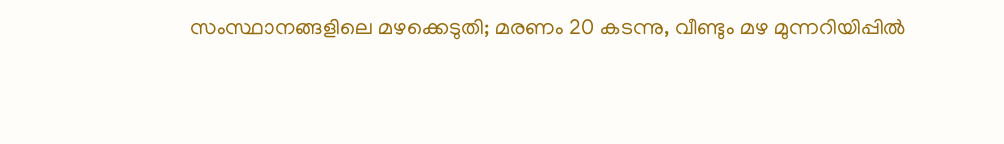സംസ്ഥാനങ്ങളിലെ മഴക്കെടുതി; മരണം 20 കടന്നു, വീണ്ടും മഴ മുന്നറിയിപ്പിൽ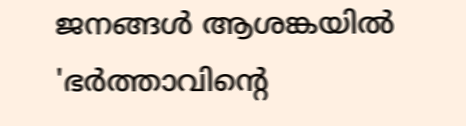ജനങ്ങൾ ആശങ്കയിൽ
'ഭർത്താവിന്റെ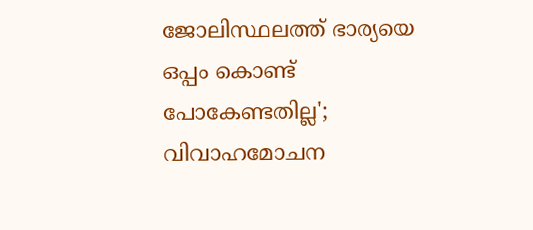ജോലിസ്ഥലത്ത് ഭാര്യയെ ഒപ്പം കൊണ്ട് പോകേണ്ടതില്ല'; വിവാഹമോചന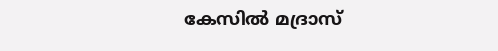കേസിൽ മദ്രാസ്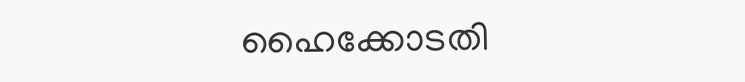ഹൈക്കോടതി